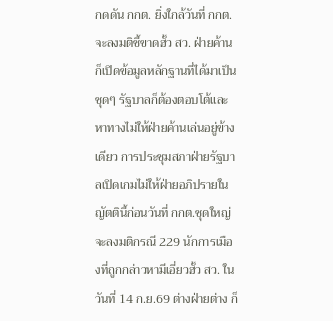กดดัน กกต. ยิ่งใกล้วันที่ กกต.จะลงมติชี้ขาดฮั้ว สว. ฝ่ายค้านก็เปิดข้อมูลหลักฐานที่ได้มาเป็นชุดๆ รัฐบาลก็ต้องตอบโต้และหาทางไม่ให้ฝ่ายค้านเล่นอยู่ข้างเดียว การประชุมสภาฝ่ายรัฐบาลเปิดเกมไม่ให้ฝ่ายอภิปรายในญัตตินี้ก่อนวันที่ กกต.ชุดใหญ่จะลงมติกรณี 229 นักการเมืองที่ถูกกล่าวหามีเอี่ยวฮั้ว สว. ในวันที่ 14 ก.ย.69 ต่างฝ่ายต่าง ก็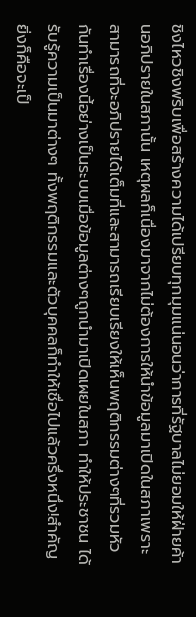ชิงไหวชิงพริบเพื่อสร้างความได้เปรียบทุกมุมแน่นอนว่าการที่รัฐบาลไม่ยอมให้ฝ่ายค้านอภิปรายในสภานั้น เหตุผลก็เนื่องมาจากไม่ต้องการให้นำข้อมูลมาเปิดในสภาเพราะสามารถที่จะอภิปรายได้เต็มที่และสามารถเรียบเรียงให้เห็นพฤติกรรมต่างๆที่รวมหัวกันทำเรื่องนี้อย่างเป็นระบบเมื่อข้อมูลต่างๆถูกนำมาเปิดเผยในสภา ทำให้ประชาชน ได้รับรู้ความเป็นมาต่างๆ ทั้งพฤติกรรมและตัวบุคคลก็ทำให้เชื่อไปแล้วครึ่งหนึ่ง!สำคัญยิ่งก็คือจะเป็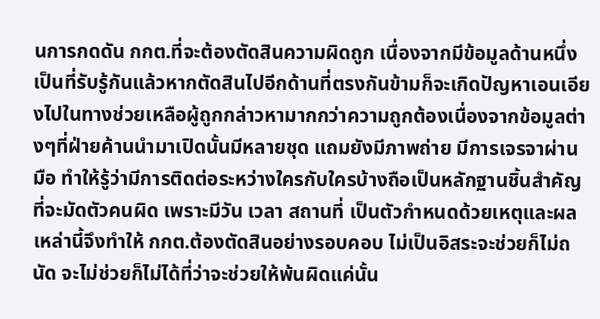นการกดดัน กกต.ที่จะต้องตัดสินความผิดถูก เนื่องจากมีข้อมูลด้านหนึ่งเป็นที่รับรู้กันแล้วหากตัดสินไปอีกด้านที่ตรงกันข้ามก็จะเกิดปัญหาเอนเอียงไปในทางช่วยเหลือผู้ถูกกล่าวหามากกว่าความถูกต้องเนื่องจากข้อมูลต่างๆที่ฝ่ายค้านนำมาเปิดนั้นมีหลายชุด แถมยังมีภาพถ่าย มีการเจรจาผ่านมือ ทำให้รู้ว่ามีการติดต่อระหว่างใครกับใครบ้างถือเป็นหลักฐานชิ้นสำคัญที่จะมัดตัวคนผิด เพราะมีวัน เวลา สถานที่ เป็นตัวกำหนดด้วยเหตุและผลเหล่านี้จึงทำให้ กกต.ต้องตัดสินอย่างรอบคอบ ไม่เป็นอิสระจะช่วยก็ไม่ถนัด จะไม่ช่วยก็ไม่ได้ที่ว่าจะช่วยให้พ้นผิดแค่นั้น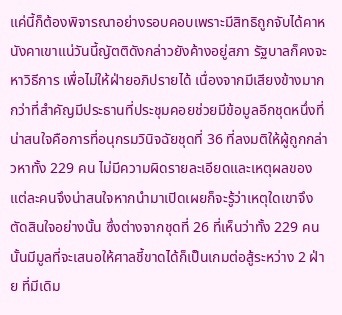แค่นี้ก็ต้องพิจารณาอย่างรอบคอบเพราะมีสิทธิถูกจับได้คาหนังคาเขาแน่วันนี้ญัตติดังกล่าวยังค้างอยู่สภา รัฐบาลก็คงจะหาวิธีการ เพื่อไม่ให้ฝ่ายอภิปรายได้ เนื่องจากมีเสียงข้างมากกว่าที่สำคัญมีประธานที่ประชุมคอยช่วยมีข้อมูลอีกชุดหนึ่งที่น่าสนใจคือการที่อนุกรมวินิจฉัยชุดที่ 36 ที่ลงมติให้ผู้ถูกกล่าวหาทั้ง 229 คน ไม่มีความผิดรายละเอียดและเหตุผลของแต่ละคนจึงน่าสนใจหากนำมาเปิดเผยก็จะรู้ว่าเหตุใดเขาจึงตัดสินใจอย่างนั้น ซึ่งต่างจากชุดที่ 26 ที่เห็นว่าทั้ง 229 คน นั้นมีมูลที่จะเสนอให้ศาลชี้ขาดได้ก็เป็นเกมต่อสู้ระหว่าง 2 ฝ่าย ที่มีเดิม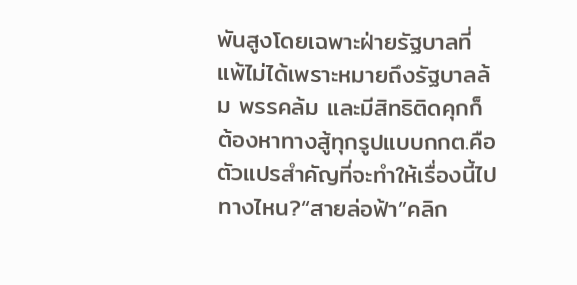พันสูงโดยเฉพาะฝ่ายรัฐบาลที่แพ้ไม่ได้เพราะหมายถึงรัฐบาลล้ม พรรคล้ม และมีสิทธิติดคุกก็ต้องหาทางสู้ทุกรูปแบบกกต.คือตัวแปรสำคัญที่จะทำให้เรื่องนี้ไปทางไหน?“สายล่อฟ้า”คลิก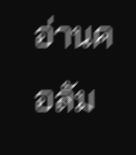อ่านคอลัม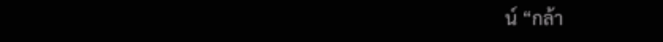น์ “กล้า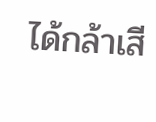ได้กล้าเสี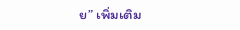ย” เพิ่มเติม